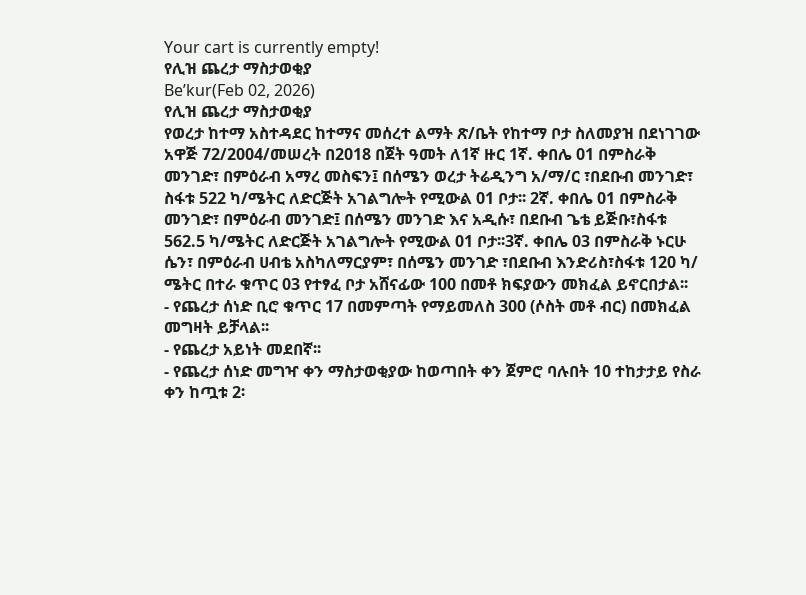Your cart is currently empty!
የሊዝ ጨረታ ማስታወቂያ
Be’kur(Feb 02, 2026)
የሊዝ ጨረታ ማስታወቂያ
የወረታ ከተማ አስተዳደር ከተማና መሰረተ ልማት ጽ/ቤት የከተማ ቦታ ስለመያዝ በደነገገው አዋጅ 72/2004/መሠረት በ2018 በጀት ዓመት ለ1ኛ ዙር 1ኛ. ቀበሌ 01 በምስራቅ መንገድ፣ በምዕራብ አማረ መስፍን፤ በሰሜን ወረታ ትሬዲንግ አ/ማ/ር ፣በደቡብ መንገድ፣ ስፋቱ 522 ካ/ሜትር ለድርጅት አገልግሎት የሚውል 01 ቦታ፡፡ 2ኛ. ቀበሌ 01 በምስራቅ መንገድ፣ በምዕራብ መንገድ፤ በሰሜን መንገድ እና አዲሱ፣ በደቡብ ጌቴ ይጅቡ፣ስፋቱ 562.5 ካ/ሜትር ለድርጅት አገልግሎት የሚውል 01 ቦታ፡፡3ኛ. ቀበሌ 03 በምስራቅ ኑርሁ ሴን፣ በምዕራብ ሀብቴ አስካለማርያም፣ በሰሜን መንገድ ፣በደቡብ እንድሪስ፣ስፋቱ 120 ካ/ ሜትር በተራ ቁጥር 03 የተፃፈ ቦታ አሸናፊው 100 በመቶ ክፍያውን መክፈል ይኖርበታል፡፡
- የጨረታ ሰነድ ቢሮ ቁጥር 17 በመምጣት የማይመለስ 300 (ሶስት መቶ ብር) በመክፈል መግዛት ይቻላል፡፡
- የጨረታ አይነት መደበኛ፡፡
- የጨረታ ሰነድ መግዣ ቀን ማስታወቂያው ከወጣበት ቀን ጀምሮ ባሉበት 10 ተከታታይ የስራ ቀን ከጧቱ 2፡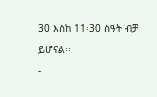30 እስከ 11፡30 ስዓት ብቻ ይሆናል፡፡
-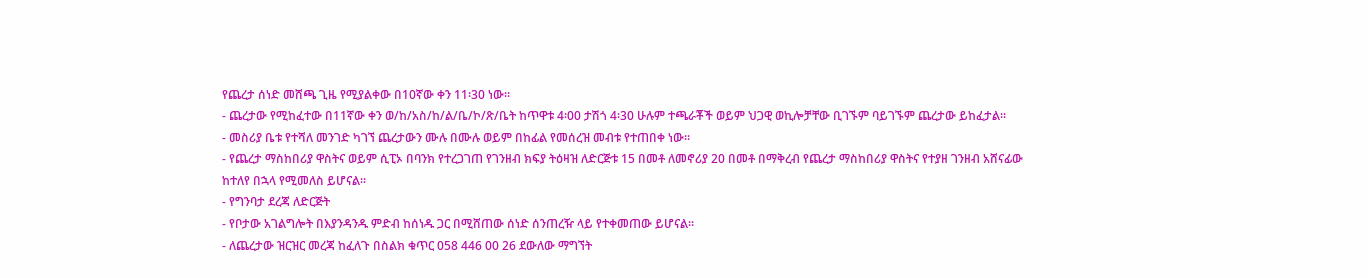የጨረታ ሰነድ መሸጫ ጊዜ የሚያልቀው በ10ኛው ቀን 11፡30 ነው፡፡
- ጨረታው የሚከፈተው በ11ኛው ቀን ወ/ከ/አስ/ከ/ል/ቤ/ኮ/ጽ/ቤት ከጥዋቱ 4፡00 ታሽጎ 4፡30 ሁሉም ተጫራቾች ወይም ህጋዊ ወኪሎቻቸው ቢገኙም ባይገኙም ጨረታው ይከፈታል፡፡
- መስሪያ ቤቱ የተሻለ መንገድ ካገኘ ጨረታውን ሙሉ በሙሉ ወይም በከፊል የመሰረዝ መብቱ የተጠበቀ ነው፡፡
- የጨረታ ማስከበሪያ ዋስትና ወይም ሲፒኦ በባንክ የተረጋገጠ የገንዘብ ክፍያ ትዕዛዝ ለድርጅቱ 15 በመቶ ለመኖሪያ 20 በመቶ በማቅረብ የጨረታ ማስከበሪያ ዋስትና የተያዘ ገንዘብ አሸናፊው ከተለየ በኋላ የሚመለስ ይሆናል፡፡
- የግንባታ ደረጃ ለድርጅት
- የቦታው አገልግሎት በእያንዳንዱ ምድብ ከሰነዱ ጋር በሚሸጠው ሰነድ ሰንጠረዥ ላይ የተቀመጠው ይሆናል፡፡
- ለጨረታው ዝርዝር መረጃ ከፈለጉ በስልክ ቁጥር 058 446 00 26 ደውለው ማግኘት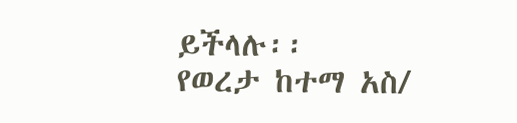ይችላሉ፡፡
የወረታ ከተማ አስ/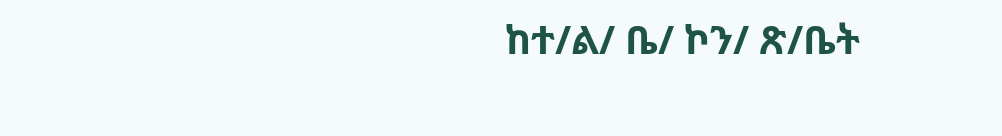ከተ/ል/ ቤ/ ኮን/ ጽ/ቤት